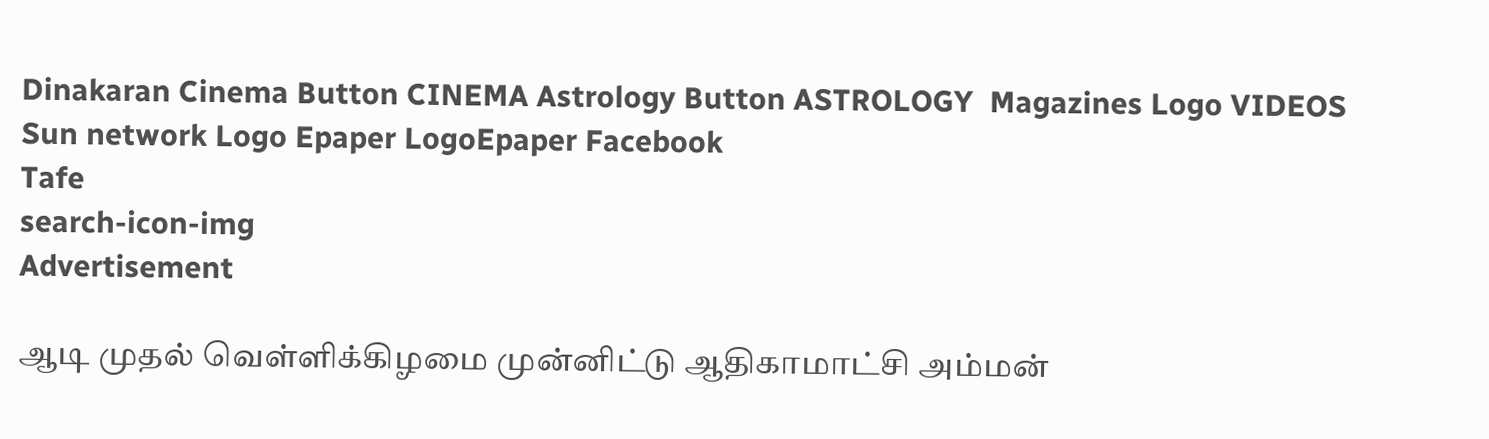Dinakaran Cinema Button CINEMA Astrology Button ASTROLOGY  Magazines Logo VIDEOS Sun network Logo Epaper LogoEpaper Facebook
Tafe
search-icon-img
Advertisement

ஆடி முதல் வெள்ளிக்கிழமை முன்னிட்டு ஆதிகாமாட்சி அம்மன்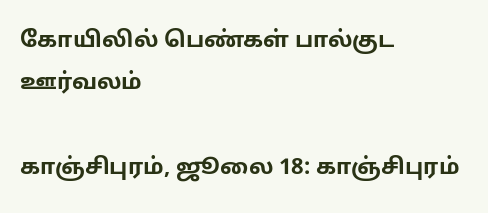கோயிலில் பெண்கள் பால்குட ஊர்வலம்

காஞ்சிபுரம், ஜூலை 18: காஞ்சிபுரம்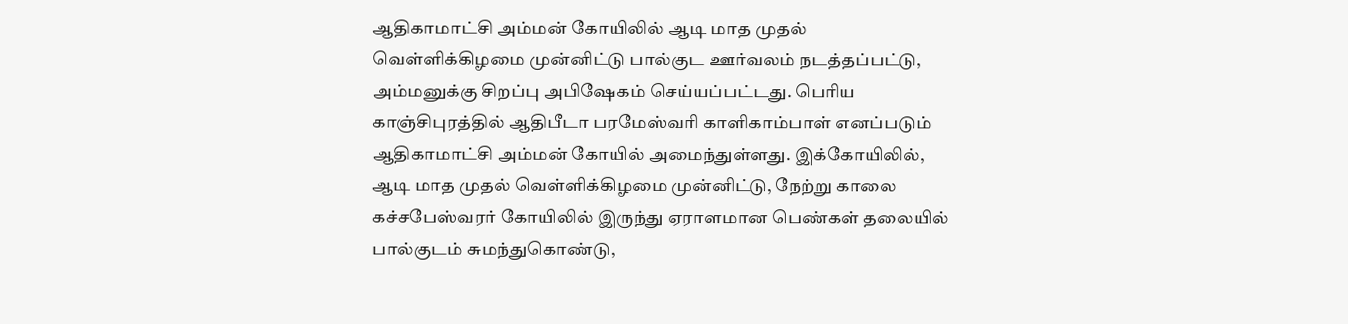ஆதிகாமாட்சி அம்மன் கோயிலில் ஆடி மாத முதல் வெள்ளிக்கிழமை முன்னிட்டு பால்குட ஊர்வலம் நடத்தப்பட்டு, அம்மனுக்கு சிறப்பு அபிஷேகம் செய்யப்பட்டது. பெரிய காஞ்சிபுரத்தில் ஆதிபீடா பரமேஸ்வரி காளிகாம்பாள் எனப்படும் ஆதிகாமாட்சி அம்மன் கோயில் அமைந்துள்ளது. இக்கோயிலில், ஆடி மாத முதல் வெள்ளிக்கிழமை முன்னிட்டு, நேற்று காலை கச்சபேஸ்வரர் கோயிலில் இருந்து ஏராளமான பெண்கள் தலையில் பால்குடம் சுமந்துகொண்டு,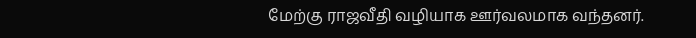மேற்கு ராஜவீதி வழியாக ஊர்வலமாக வந்தனர்.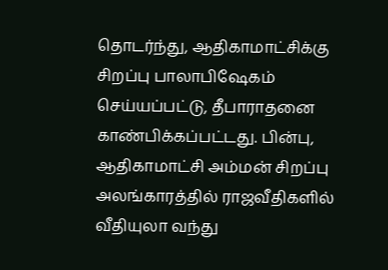தொடர்ந்து, ஆதிகாமாட்சிக்கு சிறப்பு பாலாபிஷேகம் செய்யப்பட்டு, தீபாராதனை காண்பிக்கப்பட்டது. பின்பு, ஆதிகாமாட்சி அம்மன் சிறப்பு அலங்காரத்தில் ராஜவீதிகளில் வீதியுலா வந்து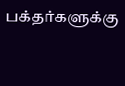பக்தர்களுக்கு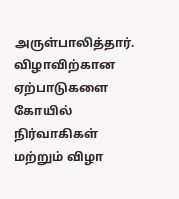அருள்பாலித்தார். விழாவிற்கான ஏற்பாடுகளை கோயில் நிர்வாகிகள் மற்றும் விழா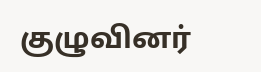குழுவினர்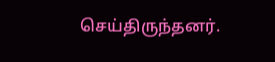செய்திருந்தனர்.